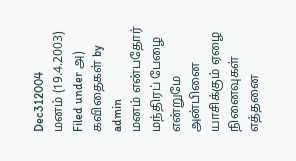Dec312004
மனம் (19.4.2003)
Filed under அ) கவிதைகள் by admin
மனம் என்பதோர் மந்திரப் பேழை
என்றுமே அன்பினை யாசிக்கும் ஏழை
நினைவுகள் எத்தனை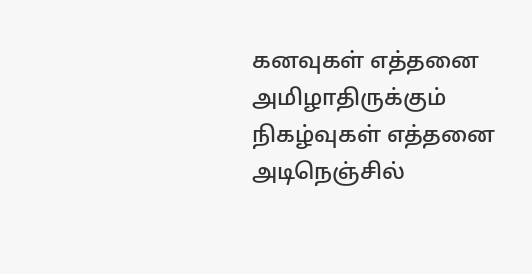கனவுகள் எத்தனை
அமிழாதிருக்கும் நிகழ்வுகள் எத்தனை
அடிநெஞ்சில்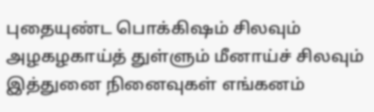புதையுண்ட பொக்கிஷம் சிலவும்
அழகழகாய்த் துள்ளும் மீனாய்ச் சிலவும்
இத்துனை நினைவுகள் எங்கனம்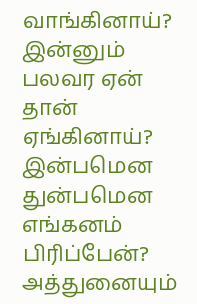வாங்கினாய்?
இன்னும் பலவர ஏன் தான் ஏங்கினாய்?
இன்பமென துன்பமென எங்கனம் பிரிப்பேன்?
அத்துனையும்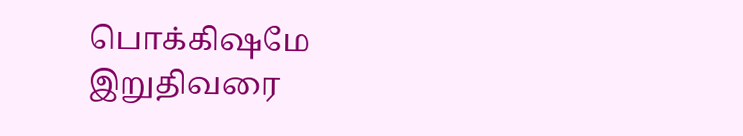பொக்கிஷமே இறுதிவரை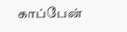காப்பேன்